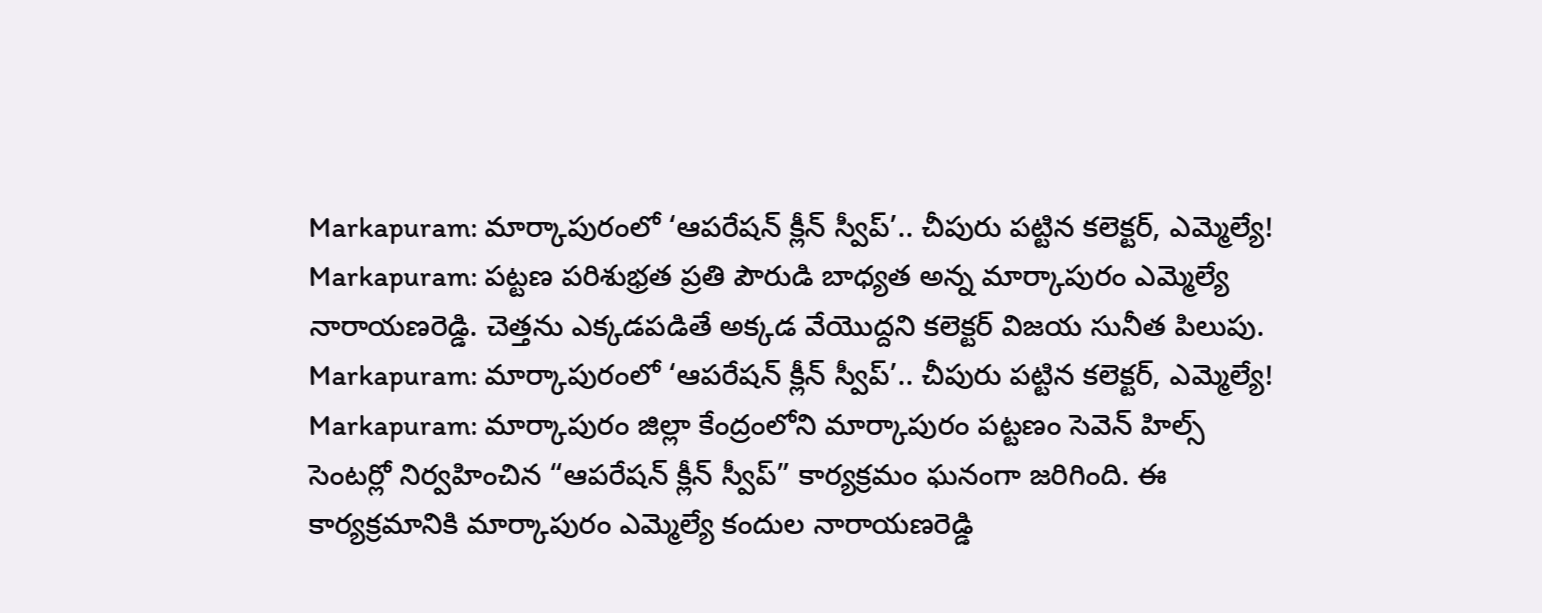Markapuram: మార్కాపురంలో ‘ఆపరేషన్ క్లీన్ స్వీప్’.. చీపురు పట్టిన కలెక్టర్, ఎమ్మెల్యే!
Markapuram: పట్టణ పరిశుభ్రత ప్రతి పౌరుడి బాధ్యత అన్న మార్కాపురం ఎమ్మెల్యే నారాయణరెడ్డి. చెత్తను ఎక్కడపడితే అక్కడ వేయొద్దని కలెక్టర్ విజయ సునీత పిలుపు.
Markapuram: మార్కాపురంలో ‘ఆపరేషన్ క్లీన్ స్వీప్’.. చీపురు పట్టిన కలెక్టర్, ఎమ్మెల్యే!
Markapuram: మార్కాపురం జిల్లా కేంద్రంలోని మార్కాపురం పట్టణం సెవెన్ హిల్స్ సెంటర్లో నిర్వహించిన “ఆపరేషన్ క్లీన్ స్వీప్” కార్యక్రమం ఘనంగా జరిగింది. ఈ కార్యక్రమానికి మార్కాపురం ఎమ్మెల్యే కందుల నారాయణరెడ్డి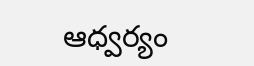ఆధ్వర్యం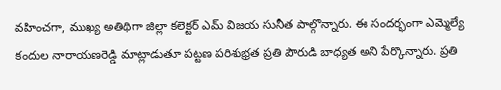వహించగా, ముఖ్య అతిథిగా జిల్లా కలెక్టర్ ఎమ్ విజయ సునీత పాల్గొన్నారు. ఈ సందర్భంగా ఎమ్మెల్యే కందుల నారాయణరెడ్డి మాట్లాడుతూ పట్టణ పరిశుభ్రత ప్రతి పౌరుడి బాధ్యత అని పేర్కొన్నారు. ప్రతి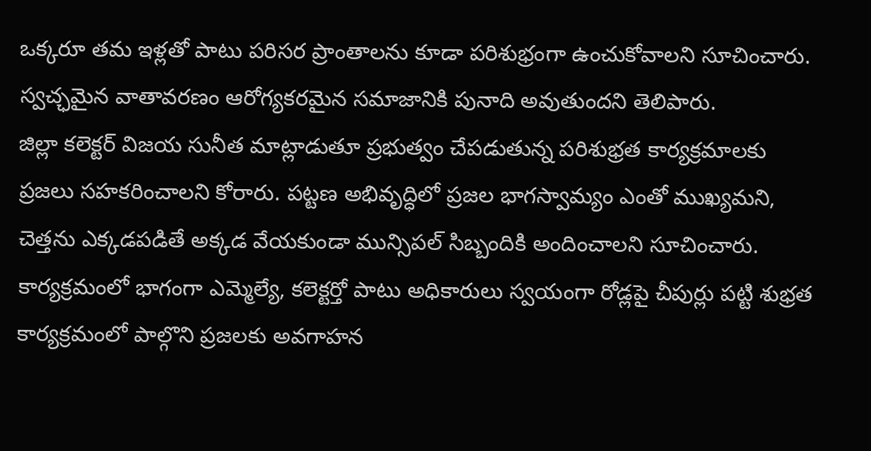ఒక్కరూ తమ ఇళ్లతో పాటు పరిసర ప్రాంతాలను కూడా పరిశుభ్రంగా ఉంచుకోవాలని సూచించారు. స్వచ్ఛమైన వాతావరణం ఆరోగ్యకరమైన సమాజానికి పునాది అవుతుందని తెలిపారు.
జిల్లా కలెక్టర్ విజయ సునీత మాట్లాడుతూ ప్రభుత్వం చేపడుతున్న పరిశుభ్రత కార్యక్రమాలకు ప్రజలు సహకరించాలని కోరారు. పట్టణ అభివృద్ధిలో ప్రజల భాగస్వామ్యం ఎంతో ముఖ్యమని, చెత్తను ఎక్కడపడితే అక్కడ వేయకుండా మున్సిపల్ సిబ్బందికి అందించాలని సూచించారు. కార్యక్రమంలో భాగంగా ఎమ్మెల్యే, కలెక్టర్తో పాటు అధికారులు స్వయంగా రోడ్లపై చీపుర్లు పట్టి శుభ్రత కార్యక్రమంలో పాల్గొని ప్రజలకు అవగాహన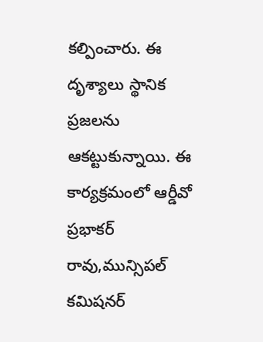కల్పించారు. ఈ దృశ్యాలు స్థానిక ప్రజలను ఆకట్టుకున్నాయి. ఈ కార్యక్రమంలో ఆర్డీవో ప్రభాకర్ రావు,మున్సిపల్ కమిషనర్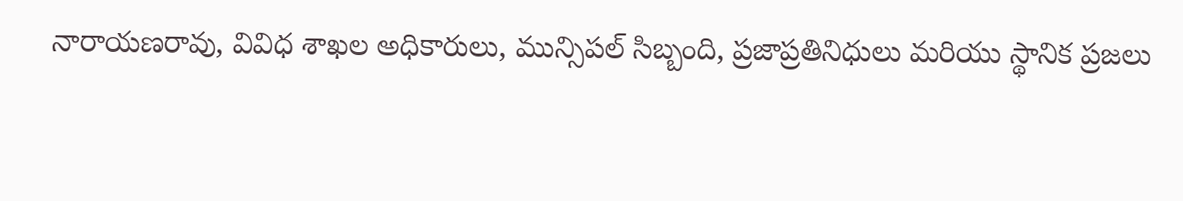నారాయణరావు, వివిధ శాఖల అధికారులు, మున్సిపల్ సిబ్బంది, ప్రజాప్రతినిధులు మరియు స్థానిక ప్రజలు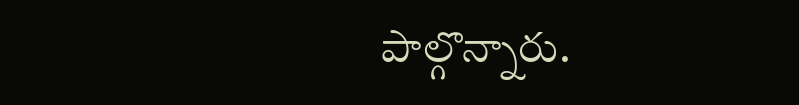పాల్గొన్నారు.